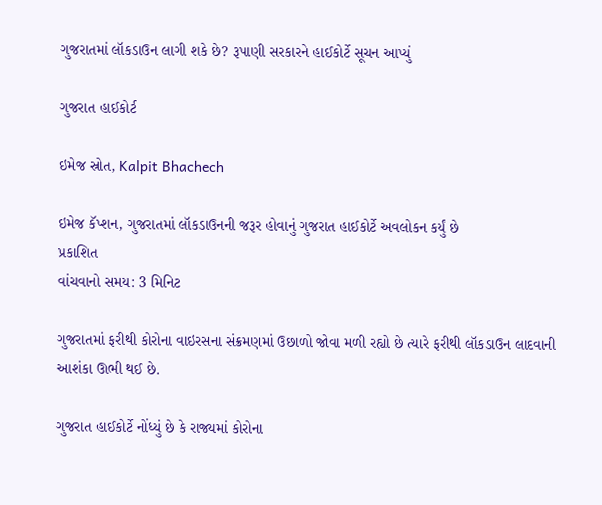ગુજરાતમાં લૉકડાઉન લાગી શકે છે? રૂપાણી સરકારને હાઈકોર્ટે સૂચન આપ્યું

ગુજરાત હાઈકોર્ટ

ઇમેજ સ્રોત, Kalpit Bhachech

ઇમેજ કૅપ્શન, ગુજરાતમાં લૉકડાઉનની જરૂર હોવાનું ગુજરાત હાઈકોર્ટે અવલોકન કર્યું છે
પ્રકાશિત
વાંચવાનો સમય: 3 મિનિટ

ગુજરાતમાં ફરીથી કોરોના વાઇરસના સંક્રમણમાં ઉછાળો જોવા મળી રહ્યો છે ત્યારે ફરીથી લૉકડાઉન લાદવાની આશંકા ઊભી થઈ છે.

ગુજરાત હાઈકોર્ટે નોંધ્યું છે કે રાજ્યમાં કોરોના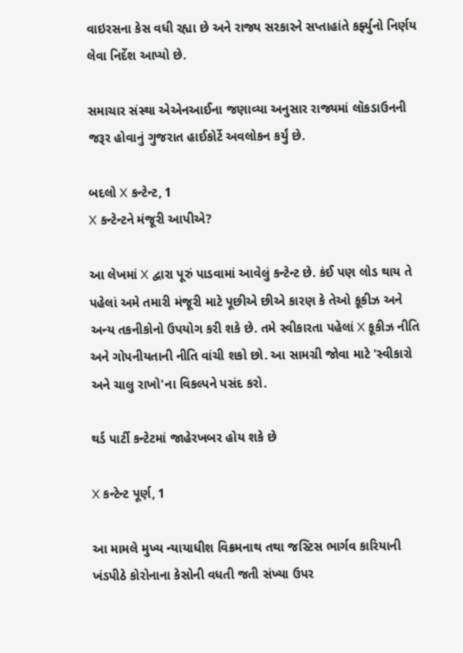વાઇરસના કેસ વધી રહ્યા છે અને રાજ્ય સરકારને સપ્તાહાંતે કર્ફ્યુનો નિર્ણય લેવા નિર્દેશ આપ્યો છે.

સમાચાર સંસ્થા એએનઆઈના જણાવ્યા અનુસાર રાજ્યમાં લૉકડાઉનની જરૂર હોવાનું ગુજરાત હાઈકોર્ટે અવલોકન કર્યું છે.

બદલો X કન્ટેન્ટ, 1
X કન્ટેન્ટને મંજૂરી આપીએ?

આ લેખમાં X દ્વારા પૂરું પાડવામાં આવેલું કન્ટેન્ટ છે. કંઈ પણ લોડ થાય તે પહેલાં અમે તમારી મંજૂરી માટે પૂછીએ છીએ કારણ કે તેઓ કૂકીઝ અને અન્ય તકનીકોનો ઉપયોગ કરી શકે છે. તમે સ્વીકારતા પહેલાં X કૂકીઝ નીતિ અને ગોપનીયતાની નીતિ વાંચી શકો છો. આ સામગ્રી જોવા માટે 'સ્વીકારો અને ચાલુ રાખો'ના વિકલ્પને પસંદ કરો.

થર્ડ પાર્ટી કન્ટેટમાં જાહેરખબર હોય શકે છે

X કન્ટેન્ટ પૂર્ણ, 1

આ મામલે મુખ્ય ન્યાયાધીશ વિક્રમનાથ તથા જસ્ટિસ ભાર્ગવ કારિયાની ખંડપીઠે કોરોનાના કેસોની વધતી જતી સંખ્યા ઉપર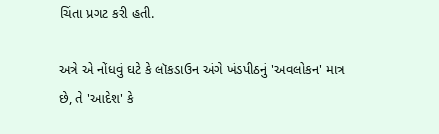ચિંતા પ્રગટ કરી હતી.

અત્રે એ નોંધવું ઘટે કે લૉકડાઉન અંગે ખંડપીઠનું 'અવલોકન' માત્ર છે, તે 'આદેશ' કે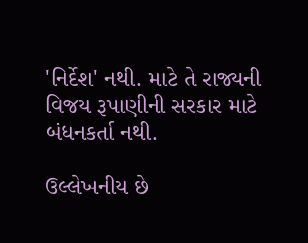'નિર્દેશ' નથી. માટે તે રાજ્યની વિજય રૂપાણીની સરકાર માટે બંધનકર્તા નથી.

ઉલ્લેખનીય છે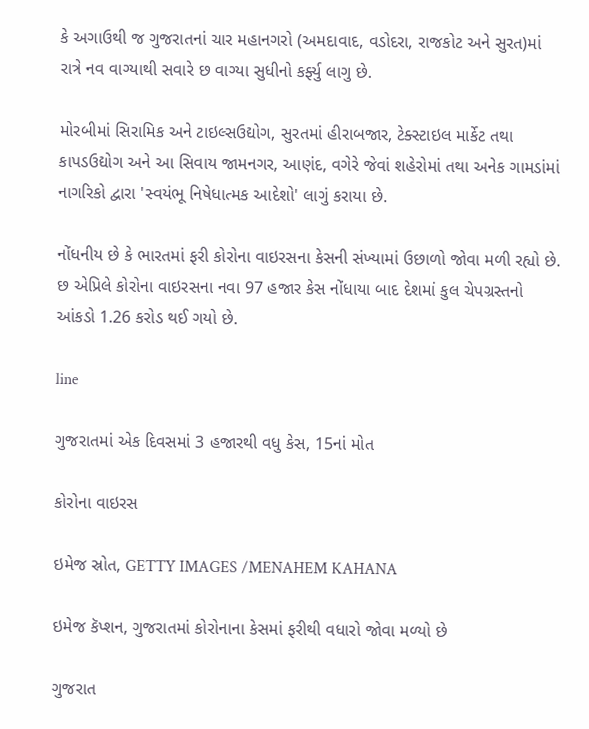કે અગાઉથી જ ગુજરાતનાં ચાર મહાનગરો (અમદાવાદ, વડોદરા, રાજકોટ અને સુરત)માં રાત્રે નવ વાગ્યાથી સવારે છ વાગ્યા સુધીનો કર્ફ્યુ લાગુ છે.

મોરબીમાં સિરામિક અને ટાઇલ્સઉદ્યોગ, સુરતમાં હીરાબજાર, ટેક્સ્ટાઇલ માર્કેટ તથા કાપડઉદ્યોગ અને આ સિવાય જામનગર, આણંદ, વગેરે જેવાં શહેરોમાં તથા અનેક ગામડાંમાં નાગરિકો દ્વારા 'સ્વયંભૂ નિષેધાત્મક આદેશો' લાગું કરાયા છે.

નોંધનીય છે કે ભારતમાં ફરી કોરોના વાઇરસના કેસની સંખ્યામાં ઉછાળો જોવા મળી રહ્યો છે. છ એપ્રિલે કોરોના વાઇરસના નવા 97 હજાર કેસ નોંધાયા બાદ દેશમાં કુલ ચેપગ્રસ્તનો આંકડો 1.26 કરોડ થઈ ગયો છે.

line

ગુજરાતમાં એક દિવસમાં 3 હજારથી વધુ કેસ, 15નાં મોત

કોરોના વાઇરસ

ઇમેજ સ્રોત, GETTY IMAGES /MENAHEM KAHANA

ઇમેજ કૅપ્શન, ગુજરાતમાં કોરોનાના કેસમાં ફરીથી વધારો જોવા મળ્યો છે

ગુજરાત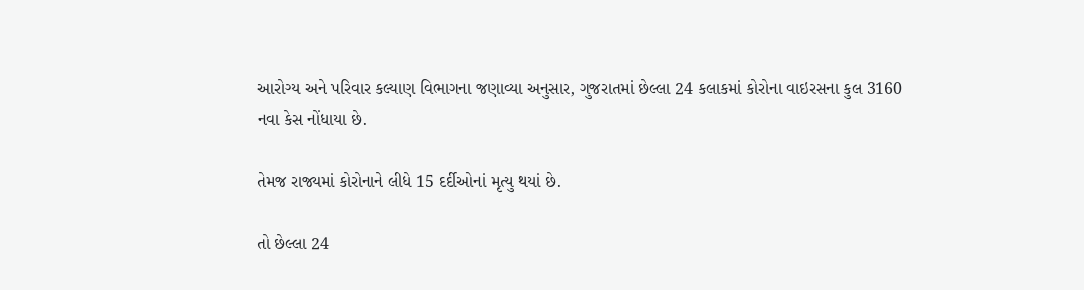આરોગ્ય અને પરિવાર કલ્યાણ વિભાગના જણાવ્યા અનુસાર, ગુજરાતમાં છેલ્લા 24 કલાકમાં કોરોના વાઇરસના કુલ 3160 નવા કેસ નોંધાયા છે.

તેમજ રાજ્યમાં કોરોનાને લીધે 15 દર્દીઓનાં મૃત્યુ થયાં છે.

તો છેલ્લા 24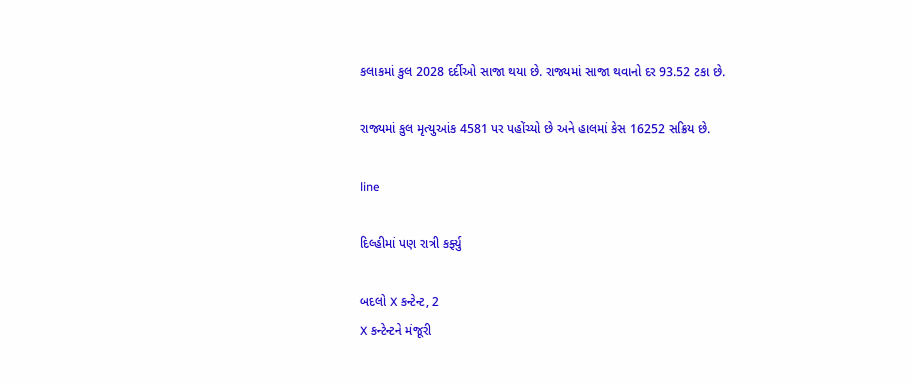કલાકમાં કુલ 2028 દર્દીઓ સાજા થયા છે. રાજ્યમાં સાજા થવાનો દર 93.52 ટકા છે.

રાજ્યમાં કુલ મૃત્યુઆંક 4581 પર પહોંચ્યો છે અને હાલમાં કેસ 16252 સક્રિય છે.

line

દિલ્હીમાં પણ રાત્રી કર્ફ્યુ

બદલો X કન્ટેન્ટ, 2
X કન્ટેન્ટને મંજૂરી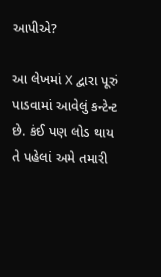આપીએ?

આ લેખમાં X દ્વારા પૂરું પાડવામાં આવેલું કન્ટેન્ટ છે. કંઈ પણ લોડ થાય તે પહેલાં અમે તમારી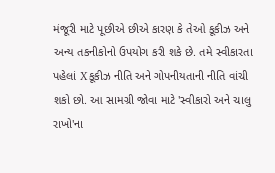મંજૂરી માટે પૂછીએ છીએ કારણ કે તેઓ કૂકીઝ અને અન્ય તકનીકોનો ઉપયોગ કરી શકે છે. તમે સ્વીકારતા પહેલાં X કૂકીઝ નીતિ અને ગોપનીયતાની નીતિ વાંચી શકો છો. આ સામગ્રી જોવા માટે 'સ્વીકારો અને ચાલુ રાખો'ના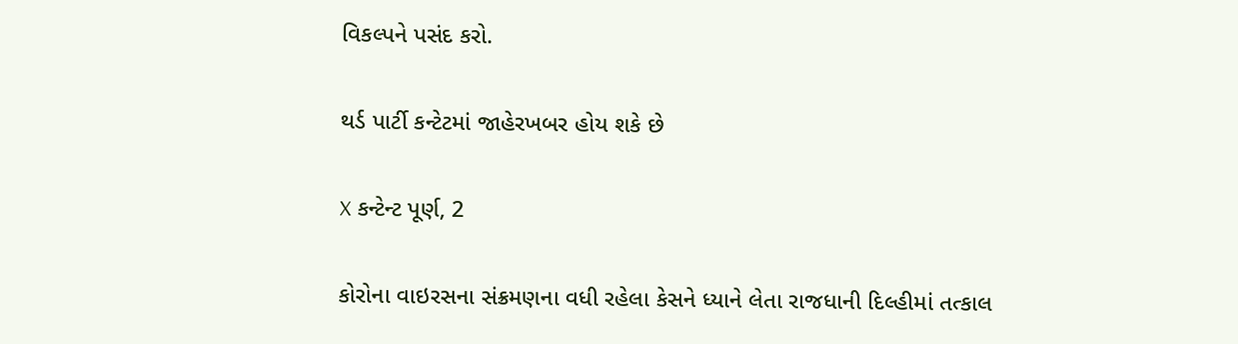વિકલ્પને પસંદ કરો.

થર્ડ પાર્ટી કન્ટેટમાં જાહેરખબર હોય શકે છે

X કન્ટેન્ટ પૂર્ણ, 2

કોરોના વાઇરસના સંક્રમણના વધી રહેલા કેસને ધ્યાને લેતા રાજધાની દિલ્હીમાં તત્કાલ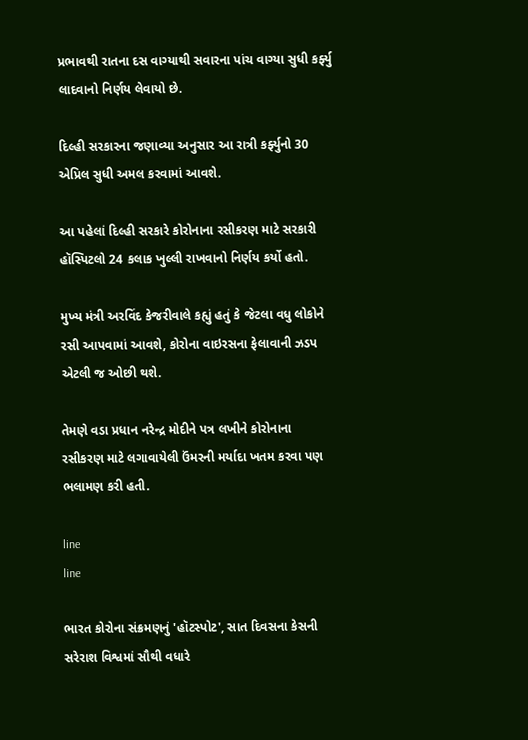પ્રભાવથી રાતના દસ વાગ્યાથી સવારના પાંચ વાગ્યા સુધી કર્ફ્યુ લાદવાનો નિર્ણય લેવાયો છે.

દિલ્હી સરકારના જણાવ્યા અનુસાર આ રાત્રી કર્ફ્યુનો 30 એપ્રિલ સુધી અમલ કરવામાં આવશે.

આ પહેલાં દિલ્હી સરકારે કોરોનાના રસીકરણ માટે સરકારી હૉસ્પિટલો 24 કલાક ખુલ્લી રાખવાનો નિર્ણય કર્યો હતો.

મુખ્ય મંત્રી અરવિંદ કેજરીવાલે કહ્યું હતું કે જેટલા વધુ લોકોને રસી આપવામાં આવશે, કોરોના વાઇરસના ફેલાવાની ઝડપ એટલી જ ઓછી થશે.

તેમણે વડા પ્રધાન નરેન્દ્ર મોદીને પત્ર લખીને કોરોનાના રસીકરણ માટે લગાવાયેલી ઉંમરની મર્યાદા ખતમ કરવા પણ ભલામણ કરી હતી.

line
line

ભારત કોરોના સંક્રમણનું 'હૉટસ્પોટ', સાત દિવસના કેસની સરેરાશ વિશ્વમાં સૌથી વધારે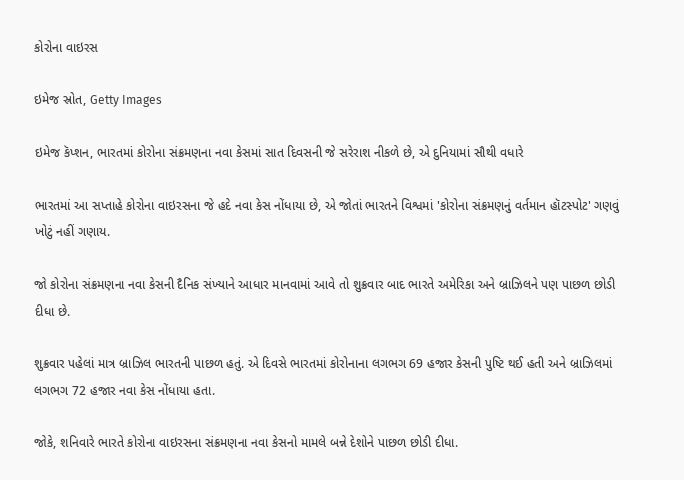કોરોના વાઇરસ

ઇમેજ સ્રોત, Getty Images

ઇમેજ કૅપ્શન, ભારતમાં કોરોના સંક્રમણના નવા કેસમાં સાત દિવસની જે સરેરાશ નીકળે છે, એ દુનિયામાં સૌથી વધારે

ભારતમાં આ સપ્તાહે કોરોના વાઇરસના જે હદે નવા કેસ નોંધાયા છે, એ જોતાં ભારતને વિશ્વમાં 'કોરોના સંક્રમણનું વર્તમાન હૉટસ્પોટ' ગણવું ખોટું નહીં ગણાય.

જો કોરોના સંક્રમણના નવા કેસની દૈનિક સંખ્યાને આધાર માનવામાં આવે તો શુક્રવાર બાદ ભારતે અમેરિકા અને બ્રાઝિલને પણ પાછળ છોડી દીધા છે.

શુક્રવાર પહેલાં માત્ર બ્રાઝિલ ભારતની પાછળ હતું. એ દિવસે ભારતમાં કોરોનાના લગભગ 69 હજાર કેસની પુષ્ટિ થઈ હતી અને બ્રાઝિલમાં લગભગ 72 હજાર નવા કેસ નોંધાયા હતા.

જોકે, શનિવારે ભારતે કોરોના વાઇરસના સંક્રમણના નવા કેસનો મામલે બન્ને દેશોને પાછળ છોડી દીધા.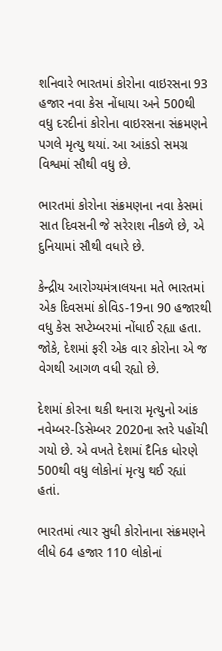શનિવારે ભારતમાં કોરોના વાઇરસના 93 હજાર નવા કેસ નોંધાયા અને 500થી વધુ દરદીનાં કોરોના વાઇરસના સંક્રમણને પગલે મૃત્યુ થયાં. આ આંકડો સમગ્ર વિશ્વમાં સૌથી વધુ છે.

ભારતમાં કોરોના સંક્રમણના નવા કેસમાં સાત દિવસની જે સરેરાશ નીકળે છે, એ દુનિયામાં સૌથી વધારે છે.

કેન્દ્રીય આરોગ્યમંત્રાલયના મતે ભારતમાં એક દિવસમાં કોવિડ-19ના 90 હજારથી વધુ કેસ સપ્ટેમ્બરમાં નોંધાઈ રહ્યા હતા. જોકે, દેશમાં ફરી એક વાર કોરોના એ જ વેગથી આગળ વધી રહ્યો છે.

દેશમાં કોરના થકી થનારા મૃત્યુનો આંક નવેમ્બર-ડિસેમ્બર 2020ના સ્તરે પહોંચી ગયો છે. એ વખતે દેશમાં દૈનિક ધોરણે 500થી વધુ લોકોનાં મૃત્યુ થઈ રહ્યાં હતાં.

ભારતમાં ત્યાર સુધી કોરોનાના સંક્રમણને લીધે 64 હજાર 110 લોકોનાં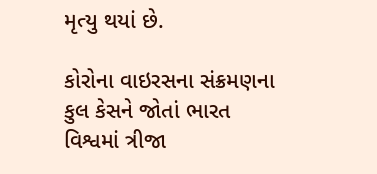મૃત્યુ થયાં છે.

કોરોના વાઇરસના સંક્રમણના કુલ કેસને જોતાં ભારત વિશ્વમાં ત્રીજા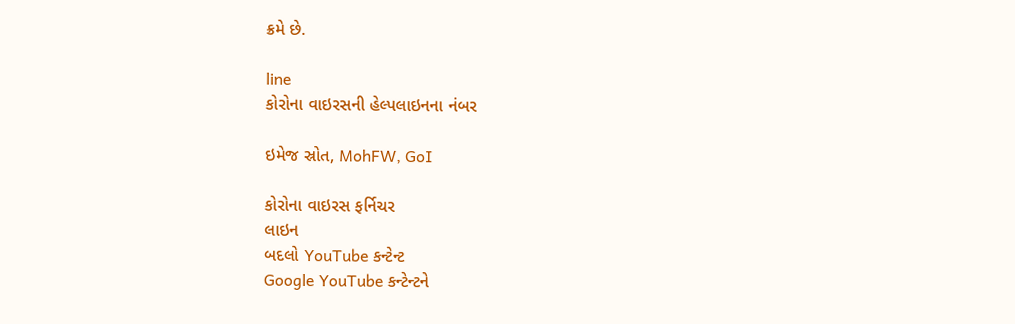ક્રમે છે.

line
કોરોના વાઇરસની હેલ્પલાઇનના નંબર

ઇમેજ સ્રોત, MohFW, GoI

કોરોના વાઇરસ ફર્નિચર
લાઇન
બદલો YouTube કન્ટેન્ટ
Google YouTube કન્ટેન્ટને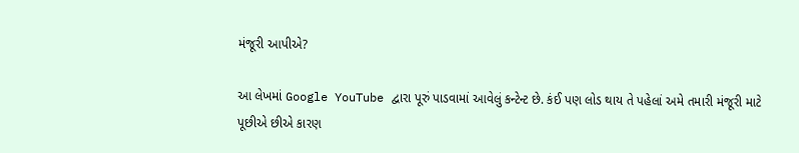મંજૂરી આપીએ?

આ લેખમાં Google YouTube દ્વારા પૂરું પાડવામાં આવેલું કન્ટેન્ટ છે. કંઈ પણ લોડ થાય તે પહેલાં અમે તમારી મંજૂરી માટે પૂછીએ છીએ કારણ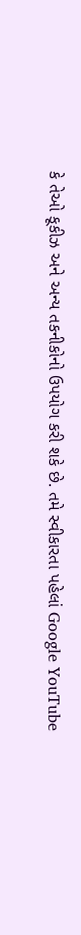કે તેઓ કૂકીઝ અને અન્ય તકનીકોનો ઉપયોગ કરી શકે છે. તમે સ્વીકારતા પહેલાં Google YouTube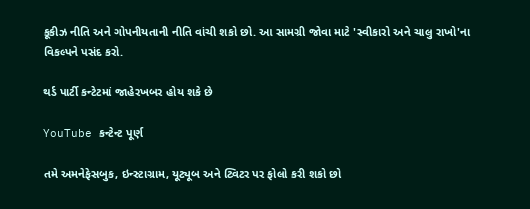કૂકીઝ નીતિ અને ગોપનીયતાની નીતિ વાંચી શકો છો. આ સામગ્રી જોવા માટે 'સ્વીકારો અને ચાલુ રાખો'ના વિકલ્પને પસંદ કરો.

થર્ડ પાર્ટી કન્ટેટમાં જાહેરખબર હોય શકે છે

YouTube કન્ટેન્ટ પૂર્ણ

તમે અમનેફેસબુક, ઇન્સ્ટાગ્રામ, યૂટ્યૂબ અને ટ્વિટર પર ફોલો કરી શકો છો